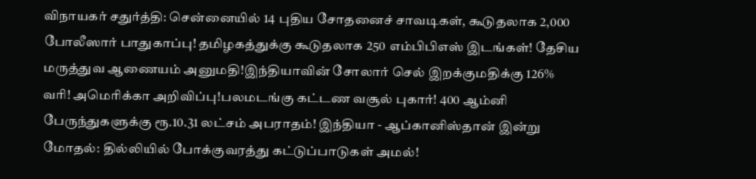விநாயகர் சதுர்த்தி: சென்னையில் 14 புதிய சோதனைச் சாவடிகள், கூடுதலாக 2,000 போலீஸார் பாதுகாப்பு! தமிழகத்துக்கு கூடுதலாக 250 எம்பிபிஎஸ் இடங்கள்! தேசிய மருத்துவ ஆணையம் அனுமதி!இந்தியாவின் சோலார் செல் இறக்குமதிக்கு 126% வரி! அமெரிக்கா அறிவிப்பு!பலமடங்கு கட்டண வசூல் புகார்! 400 ஆம்னி பேருந்துகளுக்கு ரூ.10.31 லட்சம் அபராதம்! இந்தியா - ஆப்கானிஸ்தான் இன்று மோதல்: தில்லியில் போக்குவரத்து கட்டுப்பாடுகள் அமல்!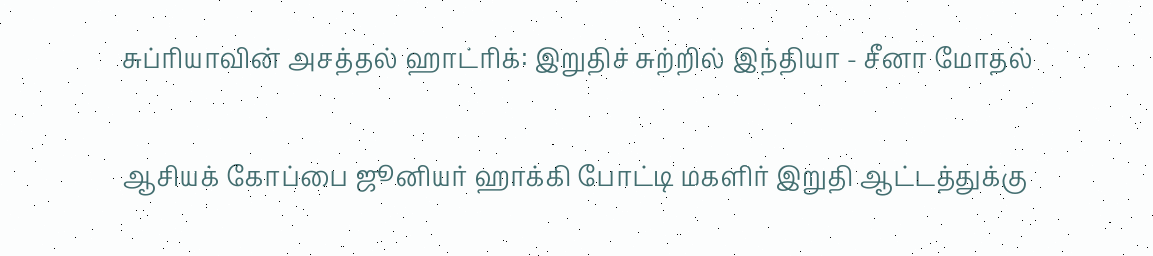சுப்ரியாவின் அசத்தல் ஹாட்ரிக்: இறுதிச் சுற்றில் இந்தியா - சீனா மோதல்

ஆசியக் கோப்பை ஜூனியர் ஹாக்கி போட்டி மகளிர் இறுதி ஆட்டத்துக்கு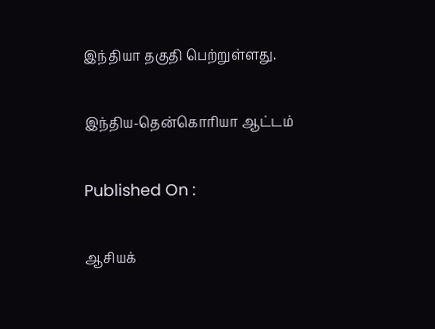இந்தியா தகுதி பெற்றுள்ளது.

இந்திய-தென்கொரியா ஆட்டம்

Published On :

ஆசியக்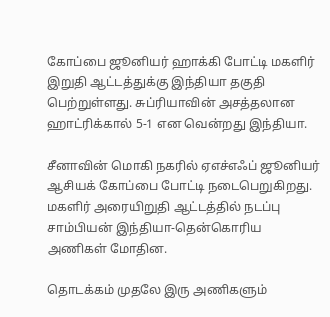கோப்பை ஜூனியர் ஹாக்கி போட்டி மகளிர் இறுதி ஆட்டத்துக்கு இந்தியா தகுதி பெற்றுள்ளது. சுப்ரியாவின் அசத்தலான ஹாட்ரிக்கால் 5-1 என வென்றது இந்தியா.

சீனாவின் மொகி நகரில் ஏஎச்எஃப் ஜூனியர் ஆசியக் கோப்பை போட்டி நடைபெறுகிறது. மகளிர் அரையிறுதி ஆட்டத்தில் நடப்பு சாம்பியன் இந்தியா-தென்கொரிய அணிகள் மோதின.

தொடக்கம் முதலே இரு அணிகளும்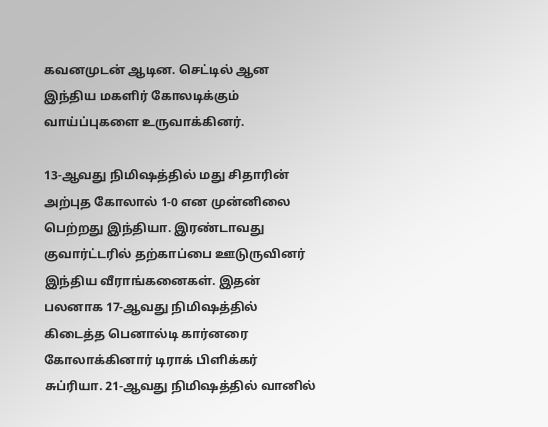கவனமுடன் ஆடின. செட்டில் ஆன இந்திய மகளிர் கோலடிக்கும் வாய்ப்புகளை உருவாக்கினர்.

13-ஆவது நிமிஷத்தில் மது சிதாரின் அற்புத கோலால் 1-0 என முன்னிலை பெற்றது இந்தியா. இரண்டாவது குவார்ட்டரில் தற்காப்பை ஊடுருவினர் இந்திய வீராங்கனைகள். இதன் பலனாக 17-ஆவது நிமிஷத்தில் கிடைத்த பெனால்டி கார்னரை கோலாக்கினார் டிராக் பிளிக்கர் சுப்ரியா. 21-ஆவது நிமிஷத்தில் வானில்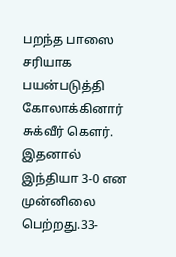பறந்த பாஸை சரியாக பயன்படுத்தி கோலாக்கினார் சுக்வீர் கௌர். இதனால் இந்தியா 3-0 என முன்னிலை பெற்றது.33-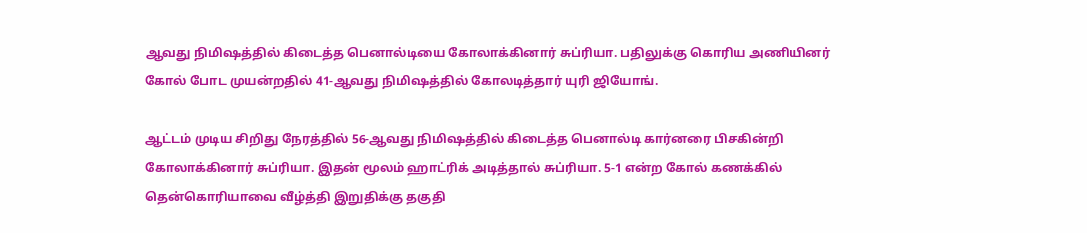ஆவது நிமிஷத்தில் கிடைத்த பெனால்டியை கோலாக்கினார் சுப்ரியா. பதிலுக்கு கொரிய அணியினர் கோல் போட முயன்றதில் 41-ஆவது நிமிஷத்தில் கோலடித்தார் யுரி ஜியோங்.

ஆட்டம் முடிய சிறிது நேரத்தில் 56-ஆவது நிமிஷத்தில் கிடைத்த பெனால்டி கார்னரை பிசகின்றி கோலாக்கினார் சுப்ரியா. இதன் மூலம் ஹாட்ரிக் அடித்தால் சுப்ரியா. 5-1 என்ற கோல் கணக்கில் தென்கொரியாவை வீழ்த்தி இறுதிக்கு தகுதி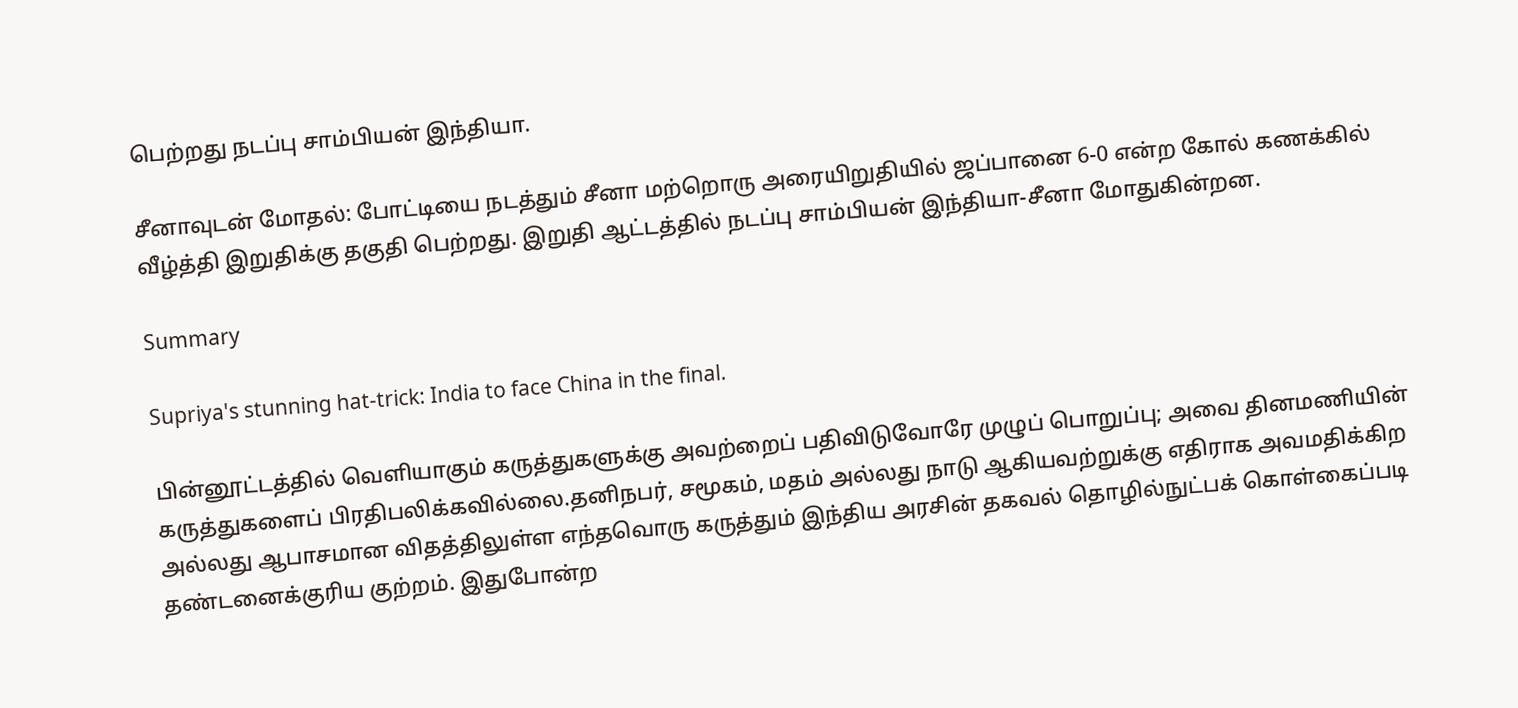பெற்றது நடப்பு சாம்பியன் இந்தியா.

சீனாவுடன் மோதல்: போட்டியை நடத்தும் சீனா மற்றொரு அரையிறுதியில் ஜப்பானை 6-0 என்ற கோல் கணக்கில் வீழ்த்தி இறுதிக்கு தகுதி பெற்றது. இறுதி ஆட்டத்தில் நடப்பு சாம்பியன் இந்தியா-சீனா மோதுகின்றன.

Summary

Supriya's stunning hat-trick: India to face China in the final.

பின்னூட்டத்தில் வெளியாகும் கருத்துகளுக்கு அவற்றைப் பதிவிடுவோரே முழுப் பொறுப்பு; அவை தினமணியின் கருத்துகளைப் பிரதிபலிக்கவில்லை.தனிநபர், சமூகம், மதம் அல்லது நாடு ஆகியவற்றுக்கு எதிராக அவமதிக்கிற அல்லது ஆபாசமான விதத்திலுள்ள எந்தவொரு கருத்தும் இந்திய அரசின் தகவல் தொழில்நுட்பக் கொள்கைப்படி தண்டனைக்குரிய குற்றம். இதுபோன்ற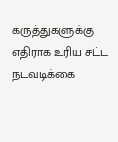கருத்துகளுக்கு எதிராக உரிய சட்ட நடவடிக்கை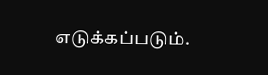எடுக்கப்படும்.